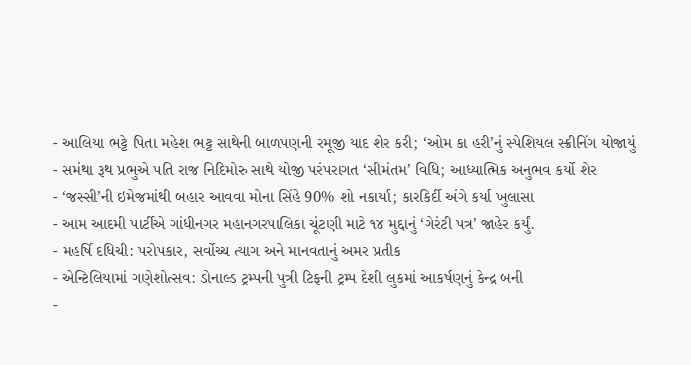- આલિયા ભટ્ટે પિતા મહેશ ભટ્ટ સાથેની બાળપણની રમૂજી યાદ શેર કરી; ‘ઓમ કા હરી’નું સ્પેશિયલ સ્ક્રીનિંગ યોજાયું
- સમંથા રૂથ પ્રભુએ પતિ રાજ નિદિમોરુ સાથે યોજી પરંપરાગત ‘સીમંતમ’ વિધિ; આધ્યાત્મિક અનુભવ કર્યો શેર
- ‘જસ્સી’ની ઇમેજમાંથી બહાર આવવા મોના સિંહે 90% શો નકાર્યા; કારકિર્દી અંગે કર્યા ખુલાસા
- આમ આદમી પાર્ટીએ ગાંધીનગર મહાનગરપાલિકા ચૂંટણી માટે ૧૪ મુદ્દાનું ‘ગેરંટી પત્ર’ જાહેર કર્યું.
- મહર્ષિ દધિચી: પરોપકાર, સર્વોચ્ચ ત્યાગ અને માનવતાનું અમર પ્રતીક
- એન્ટિલિયામાં ગણેશોત્સવ: ડોનાલ્ડ ટ્રમ્પની પુત્રી ટિફની ટ્રમ્પ દેશી લુકમાં આકર્ષણનું કેન્દ્ર બની
-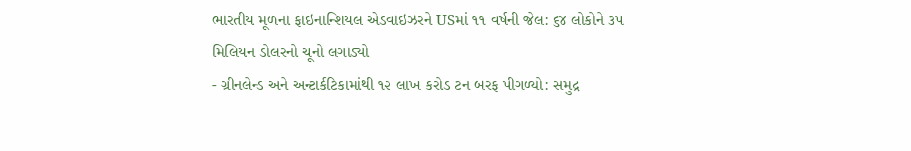ભારતીય મૂળના ફાઇનાન્શિયલ એડવાઇઝરને USમાં ૧૧ વર્ષની જેલ: ૬૪ લોકોને ૩૫ મિલિયન ડોલરનો ચૂનો લગાડ્યો
- ગ્રીનલેન્ડ અને અન્ટાર્કટિકામાંથી ૧૨ લાખ કરોડ ટન બરફ પીગળ્યો: સમુદ્ર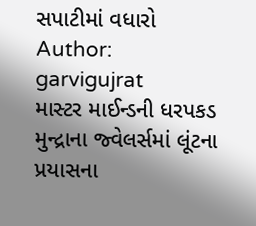સપાટીમાં વધારો
Author: garvigujrat
માસ્ટર માઈન્ડની ધરપકડ મુન્દ્રાના જ્વેલર્સમાં લૂંટના પ્રયાસના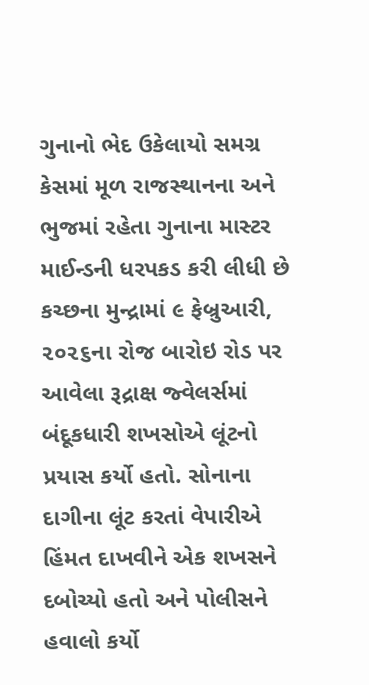ગુનાનો ભેદ ઉકેલાયો સમગ્ર કેસમાં મૂળ રાજસ્થાનના અને ભુજમાં રહેતા ગુનાના માસ્ટર માઈન્ડની ધરપકડ કરી લીધી છે કચ્છના મુન્દ્રામાં ૯ ફેબ્રુઆરી, ૨૦૨૬ના રોજ બારોઇ રોડ પર આવેલા રૂદ્રાક્ષ જ્વેલર્સમાં બંદૂકધારી શખસોએ લૂંટનો પ્રયાસ કર્યો હતો. સોનાના દાગીના લૂંટ કરતાં વેપારીએ હિંમત દાખવીને એક શખસને દબોચ્યો હતો અને પોલીસને હવાલો કર્યો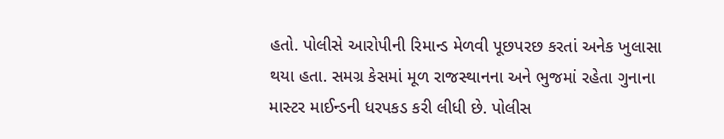હતો. પોલીસે આરોપીની રિમાન્ડ મેળવી પૂછપરછ કરતાં અનેક ખુલાસા થયા હતા. સમગ્ર કેસમાં મૂળ રાજસ્થાનના અને ભુજમાં રહેતા ગુનાના માસ્ટર માઈન્ડની ધરપકડ કરી લીધી છે. પોલીસ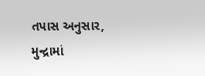તપાસ અનુસાર, મુન્દ્રામાં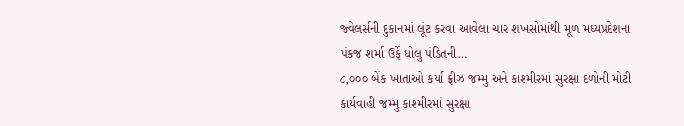જ્વેલર્સની દુકાનમાં લૂંટ કરવા આવેલા ચાર શખસોમાંથી મૂળ મધ્યપ્રદેશના પંકજ શર્મા ઉર્ફે ધોલુ પંડિતની…
૮,૦૦૦ બેંક ખાતાઓ કર્યા ફ્રીઝ જમ્મુ અને કાશ્મીરમાં સુરક્ષા દળોની મોટી કાર્યવાહી જમ્મુ કાશ્મીરમાં સુરક્ષા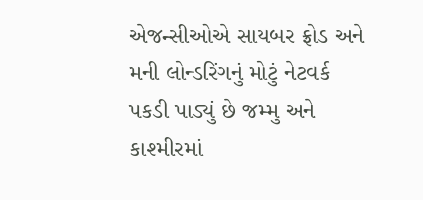એજન્સીઓએ સાયબર ફ્રોડ અને મની લોન્ડરિંગનું મોટું નેટવર્ક પકડી પાડ્યું છે જમ્મુ અને કાશ્મીરમાં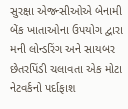સુરક્ષા એજન્સીઓએ બેનામી બેંક ખાતાઓના ઉપયોગ દ્વારા મની લોન્ડરિંગ અને સાયબર છેતરપિંડી ચલાવતા એક મોટા નેટવર્કનો પર્દાફાશ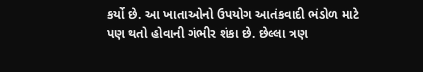કર્યો છે. આ ખાતાઓનો ઉપયોગ આતંકવાદી ભંડોળ માટે પણ થતો હોવાની ગંભીર શંકા છે. છેલ્લા ત્રણ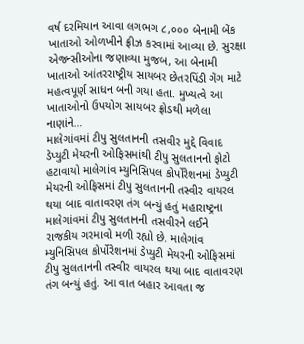વર્ષ દરમિયાન આવા લગભગ ૮,૦૦૦ બેનામી બેંક ખાતાઓ ઓળખીને ફ્રીઝ કરવામાં આવ્યા છે. સુરક્ષા એજન્સીઓના જણાવ્યા મુજબ, આ બેનામી ખાતાઓ આંતરરાષ્ટ્રીય સાયબર છેતરપિંડી ગેંગ માટે મહત્વપૂર્ણ સાધન બની ગયા હતા. મુખ્યત્વે આ ખાતાઓનો ઉપયોગ સાયબર ફ્રોડથી મળેલા નાણાંને…
માલેગાંવમાં ટીપુ સુલતાનની તસવીર મુદ્દે વિવાદ ડેપ્યુટી મેયરની ઓફિસમાંથી ટીપુ સુલતાનનો ફોટો હટાવાયો માલેગાંવ મ્યુનિસિપલ કોર્પોરેશનમાં ડેપ્યુટી મેયરની ઓફિસમાં ટીપુ સુલતાનની તસ્વીર વાયરલ થયા બાદ વાતાવરણ તંગ બન્યું હતું મહારાષ્ટ્રના માલેગાંવમાં ટીપુ સુલતાનની તસવીરને લઈને રાજકીય ગરમાવો મળી રહ્યો છે. માલેગાંવ મ્યુનિસિપલ કોર્પોરેશનમાં ડેપ્યુટી મેયરની ઓફિસમાં ટીપુ સુલતાનની તસ્વીર વાયરલ થયા બાદ વાતાવરણ તંગ બન્યું હતું. આ વાત બહાર આવતા જ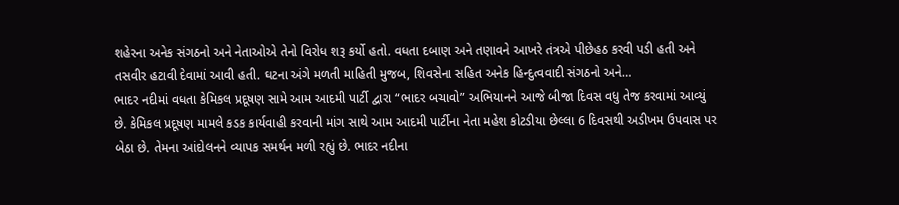શહેરના અનેક સંગઠનો અને નેતાઓએ તેનો વિરોધ શરૂ કર્યો હતો. વધતા દબાણ અને તણાવને આખરે તંત્રએ પીછેહઠ કરવી પડી હતી અને તસવીર હટાવી દેવામાં આવી હતી. ઘટના અંગે મળતી માહિતી મુજબ, શિવસેના સહિત અનેક હિન્દુત્વવાદી સંગઠનો અને…
ભાદર નદીમાં વધતા કેમિકલ પ્રદૂષણ સામે આમ આદમી પાર્ટી દ્વારા “ભાદર બચાવો” અભિયાનને આજે બીજા દિવસ વધુ તેજ કરવામાં આવ્યું છે. કેમિકલ પ્રદૂષણ મામલે કડક કાર્યવાહી કરવાની માંગ સાથે આમ આદમી પાર્ટીના નેતા મહેશ કોટડીયા છેલ્લા 6 દિવસથી અડીખમ ઉપવાસ પર બેઠા છે. તેમના આંદોલનને વ્યાપક સમર્થન મળી રહ્યું છે. ભાદર નદીના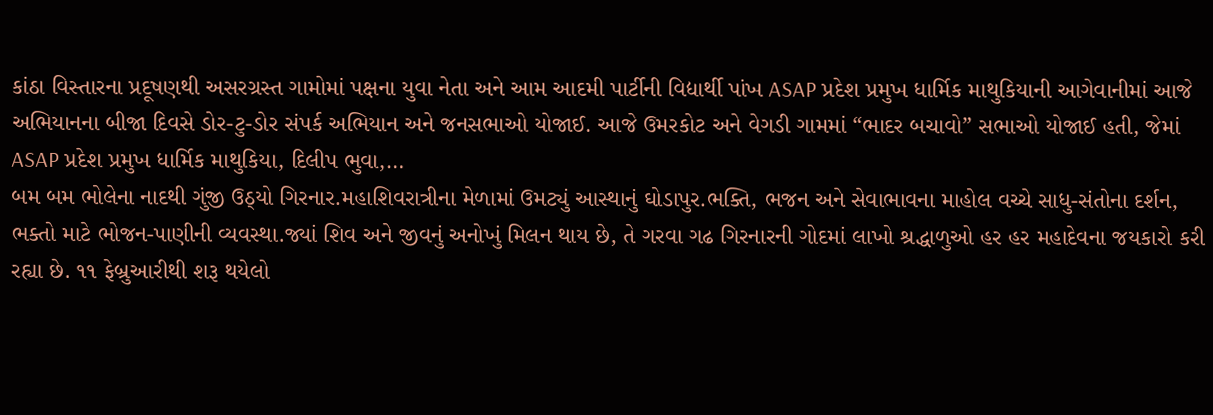કાંઠા વિસ્તારના પ્રદૂષણથી અસરગ્રસ્ત ગામોમાં પક્ષના યુવા નેતા અને આમ આદમી પાર્ટીની વિદ્યાર્થી પાંખ ASAP પ્રદેશ પ્રમુખ ધાર્મિક માથુકિયાની આગેવાનીમાં આજે અભિયાનના બીજા દિવસે ડોર-ટુ-ડોર સંપર્ક અભિયાન અને જનસભાઓ યોજાઈ. આજે ઉમરકોટ અને વેગડી ગામમાં “ભાદર બચાવો” સભાઓ યોજાઈ હતી, જેમાં ASAP પ્રદેશ પ્રમુખ ધાર્મિક માથુકિયા, દિલીપ ભુવા,…
બમ બમ ભોલેના નાદથી ગુંજી ઉઠ્યો ગિરનાર.મહાશિવરાત્રીના મેળામાં ઉમટ્યું આસ્થાનું ઘોડાપુર.ભક્તિ, ભજન અને સેવાભાવના માહોલ વચ્ચે સાધુ-સંતોના દર્શન, ભક્તો માટે ભોજન-પાણીની વ્યવસ્થા.જ્યાં શિવ અને જીવનું અનોખું મિલન થાય છે, તે ગરવા ગઢ ગિરનારની ગોદમાં લાખો શ્રદ્ધાળુઓ હર હર મહાદેવના જયકારો કરી રહ્યા છે. ૧૧ ફેબ્રુઆરીથી શરૂ થયેલો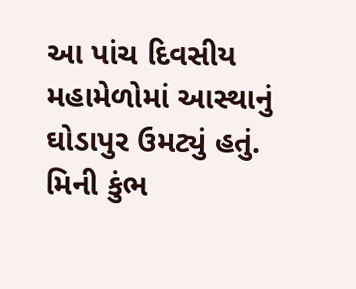આ પાંચ દિવસીય મહામેળોમાં આસ્થાનું ઘોડાપુર ઉમટ્યું હતું. મિની કુંભ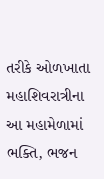તરીકે ઓળખાતા મહાશિવરાત્રીના આ મહામેળામાં ભક્તિ, ભજન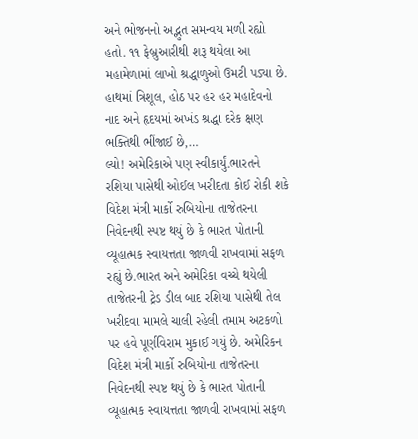અને ભોજનનો અદ્ભુત સમન્વય મળી રહ્યો હતો. ૧૧ ફેબ્રુઆરીથી શરૂ થયેલા આ મહામેળામાં લાખો શ્રદ્ધાળુઓ ઉમટી પડ્યા છે. હાથમાં ત્રિશૂલ, હોઠ પર હર હર મહાદેવનો નાદ અને હૃદયમાં અખંડ શ્રદ્ધા દરેક ક્ષણ ભક્તિથી ભીંજાઈ છે,…
લ્યો! અમેરિકાએ પણ સ્વીકાર્યું.ભારતને રશિયા પાસેથી ઓઈલ ખરીદતા કોઈ રોકી શકે વિદેશ મંત્રી માર્કો રુબિયોના તાજેતરના નિવેદનથી સ્પષ્ટ થયું છે કે ભારત પોતાની વ્યૂહાત્મક સ્વાયત્તતા જાળવી રાખવામાં સફળ રહ્યું છે.ભારત અને અમેરિકા વચ્ચે થયેલી તાજેતરની ટ્રેડ ડીલ બાદ રશિયા પાસેથી તેલ ખરીદવા મામલે ચાલી રહેલી તમામ અટકળો પર હવે પૂર્ણવિરામ મુકાઈ ગયું છે. અમેરિકન વિદેશ મંત્રી માર્કો રુબિયોના તાજેતરના નિવેદનથી સ્પષ્ટ થયું છે કે ભારત પોતાની વ્યૂહાત્મક સ્વાયત્તતા જાળવી રાખવામાં સફળ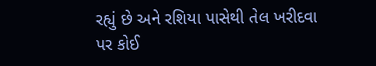રહ્યું છે અને રશિયા પાસેથી તેલ ખરીદવા પર કોઈ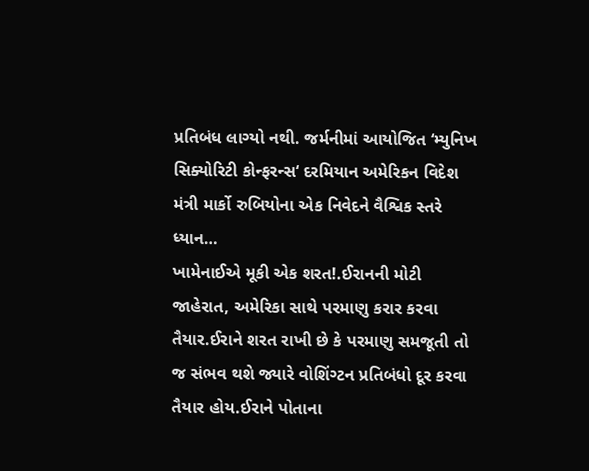પ્રતિબંધ લાગ્યો નથી. જર્મનીમાં આયોજિત ‘મ્યુનિખ સિક્યોરિટી કોન્ફરન્સ‘ દરમિયાન અમેરિકન વિદેશ મંત્રી માર્કો રુબિયોના એક નિવેદને વૈશ્વિક સ્તરે ધ્યાન…
ખામેનાઈએ મૂકી એક શરત!.ઈરાનની મોટી જાહેરાત, અમેરિકા સાથે પરમાણુ કરાર કરવા તૈયાર.ઈરાને શરત રાખી છે કે પરમાણુ સમજૂતી તો જ સંભવ થશે જ્યારે વોશિંગ્ટન પ્રતિબંધો દૂર કરવા તૈયાર હોય.ઈરાને પોતાના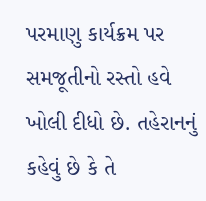પરમાણુ કાર્યક્રમ પર સમજૂતીનો રસ્તો હવે ખોલી દીધો છે. તહેરાનનું કહેવું છે કે તે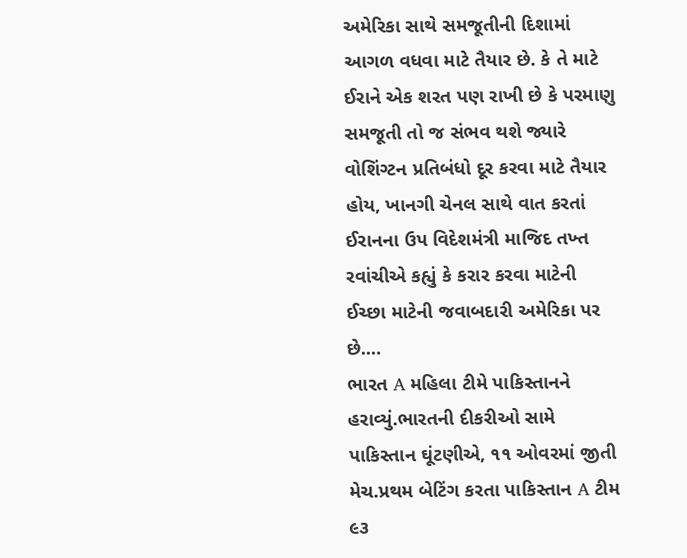અમેરિકા સાથે સમજૂતીની દિશામાં આગળ વધવા માટે તૈયાર છે. કે તે માટે ઈરાને એક શરત પણ રાખી છે કે પરમાણુ સમજૂતી તો જ સંભવ થશે જ્યારે વોશિંગ્ટન પ્રતિબંધો દૂર કરવા માટે તૈયાર હોય, ખાનગી ચેનલ સાથે વાત કરતાં ઈરાનના ઉપ વિદેશમંત્રી માજિદ તખ્ત રવાંચીએ કહ્યું કે કરાર કરવા માટેની ઈચ્છા માટેની જવાબદારી અમેરિકા પર છે.…
ભારત A મહિલા ટીમે પાકિસ્તાનને હરાવ્યું.ભારતની દીકરીઓ સામે પાકિસ્તાન ઘૂંટણીએ, ૧૧ ઓવરમાં જીતી મેચ.પ્રથમ બેટિંગ કરતા પાકિસ્તાન A ટીમ ૯૩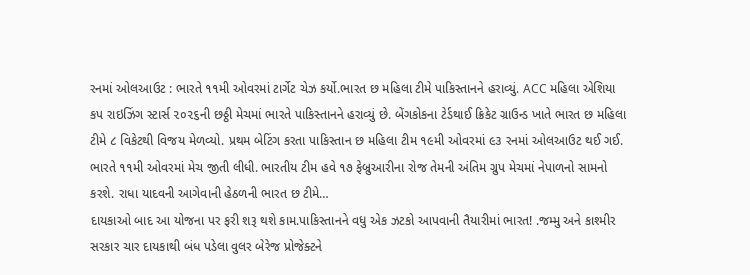રનમાં ઓલઆઉટ : ભારતે ૧૧મી ઓવરમાં ટાર્ગેટ ચેઝ કર્યો.ભારત છ મહિલા ટીમે પાકિસ્તાનને હરાવ્યું. ACC મહિલા એશિયા કપ રાઇઝિંગ સ્ટાર્સ ૨૦૨૬ની છઠ્ઠી મેચમાં ભારતે પાકિસ્તાનને હરાવ્યું છે. બેંગકોકના ટેર્ડથાઈ ક્રિકેટ ગ્રાઉન્ડ ખાતે ભારત છ મહિલા ટીમે ૮ વિકેટથી વિજય મેળવ્યો. પ્રથમ બેટિંગ કરતા પાકિસ્તાન છ મહિલા ટીમ ૧૯મી ઓવરમાં ૯૩ રનમાં ઓલઆઉટ થઈ ગઈ. ભારતે ૧૧મી ઓવરમાં મેચ જીતી લીધી. ભારતીય ટીમ હવે ૧૭ ફેબ્રુઆરીના રોજ તેમની અંતિમ ગ્રુપ મેચમાં નેપાળનો સામનો કરશે. રાધા યાદવની આગેવાની હેઠળની ભારત છ ટીમે…
દાયકાઓ બાદ આ યોજના પર ફરી શરૂ થશે કામ.પાકિસ્તાનને વધુ એક ઝટકો આપવાની તૈયારીમાં ભારત! .જમ્મુ અને કાશ્મીર સરકાર ચાર દાયકાથી બંધ પડેલા વુલર બેરેજ પ્રોજેક્ટને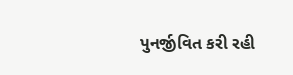પુનર્જીવિત કરી રહી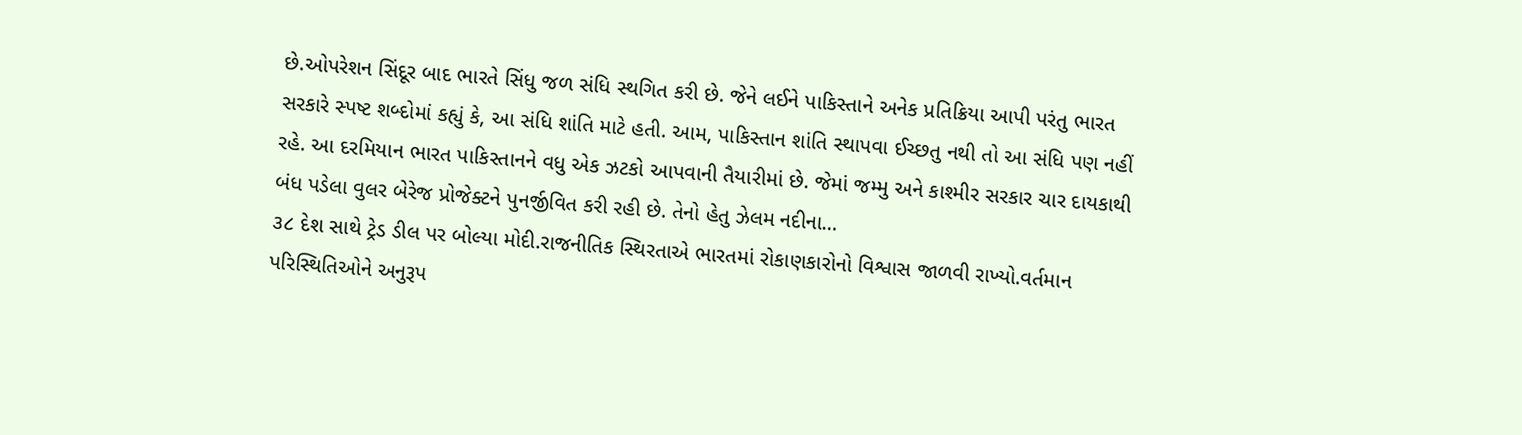છે.ઓપરેશન સિંદૂર બાદ ભારતે સિંધુ જળ સંધિ સ્થગિત કરી છે. જેને લઈને પાકિસ્તાને અનેક પ્રતિક્રિયા આપી પરંતુ ભારત સરકારે સ્પષ્ટ શબ્દોમાં કહ્યું કે, આ સંધિ શાંતિ માટે હતી. આમ, પાકિસ્તાન શાંતિ સ્થાપવા ઈચ્છતુ નથી તો આ સંધિ પણ નહીં રહે. આ દરમિયાન ભારત પાકિસ્તાનને વધુ એક ઝટકો આપવાની તૈયારીમાં છે. જેમાં જમ્મુ અને કાશ્મીર સરકાર ચાર દાયકાથી બંધ પડેલા વુલર બેરેજ પ્રોજેક્ટને પુનર્જીવિત કરી રહી છે. તેનો હેતુ ઝેલમ નદીના…
૩૮ દેશ સાથે ટ્રેડ ડીલ પર બોલ્યા મોદી.રાજનીતિક સ્થિરતાએ ભારતમાં રોકાણકારોનો વિશ્વાસ જાળવી રાખ્યો.વર્તમાન પરિસ્થિતિઓને અનુરૂપ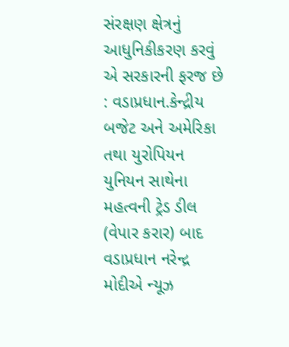સંરક્ષણ ક્ષેત્રનું આધુનિકીકરણ કરવું એ સરકારની ફરજ છે : વડાપ્રધાન.કેન્દ્રીય બજેટ અને અમેરિકા તથા યુરોપિયન યુનિયન સાથેના મહત્વની ટ્રેડ ડીલ (વેપાર કરાર) બાદ વડાપ્રધાન નરેન્દ્ર મોદીએ ન્યૂઝ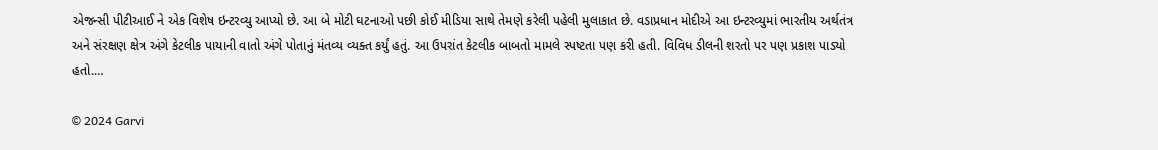એજન્સી પીટીઆઈ ને એક વિશેષ ઇન્ટરવ્યુ આપ્યો છે. આ બે મોટી ઘટનાઓ પછી કોઈ મીડિયા સાથે તેમણે કરેલી પહેલી મુલાકાત છે. વડાપ્રધાન મોદીએ આ ઇન્ટરવ્યુમાં ભારતીય અર્થતંત્ર અને સંરક્ષણ ક્ષેત્ર અંગે કેટલીક પાયાની વાતો અંગે પોતાનું મંતવ્ય વ્યક્ત કર્યું હતું. આ ઉપરાંત કેટલીક બાબતો મામલે સ્પષ્ટતા પણ કરી હતી. વિવિધ ડીલની શરતો પર પણ પ્રકાશ પાડ્યો હતો.…

© 2024 Garvi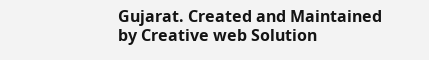Gujarat. Created and Maintained by Creative web Solution